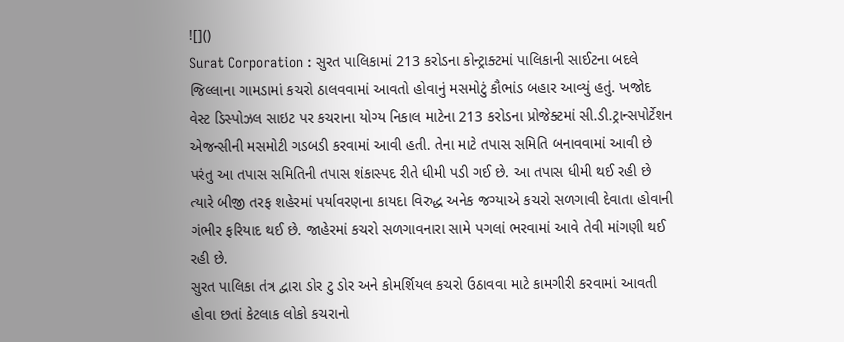![]()
Surat Corporation : સુરત પાલિકામાં 213 કરોડના કોન્ટ્રાક્ટમાં પાલિકાની સાઈટના બદલે જિલ્લાના ગામડામાં કચરો ઠાલવવામાં આવતો હોવાનું મસમોટું કૌભાંડ બહાર આવ્યું હતું. ખજોદ વેસ્ટ ડિસ્પોઝલ સાઇટ પર કચરાના યોગ્ય નિકાલ માટેના 213 કરોડના પ્રોજેક્ટમાં સી.ડી.ટ્રાન્સપોર્ટેશન એજન્સીની મસમોટી ગડબડી કરવામાં આવી હતી. તેના માટે તપાસ સમિતિ બનાવવામાં આવી છે પરંતુ આ તપાસ સમિતિની તપાસ શંકાસ્પદ રીતે ધીમી પડી ગઈ છે. આ તપાસ ધીમી થઈ રહી છે ત્યારે બીજી તરફ શહેરમાં પર્યાવરણના કાયદા વિરુદ્ધ અનેક જગ્યાએ કચરો સળગાવી દેવાતા હોવાની ગંભીર ફરિયાદ થઈ છે. જાહેરમાં કચરો સળગાવનારા સામે પગલાં ભરવામાં આવે તેવી માંગણી થઈ રહી છે.
સુરત પાલિકા તંત્ર દ્વારા ડોર ટુ ડોર અને કોમર્શિયલ કચરો ઉઠાવવા માટે કામગીરી કરવામાં આવતી હોવા છતાં કેટલાક લોકો કચરાનો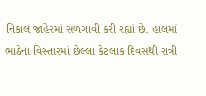નિકાલ જાહેરમાં સળગાવી કરી રહ્યાં છે. હાલમાં ભાઠેના વિસ્તારમાં છેલ્લા કેટલાક દિવસથી રાત્રી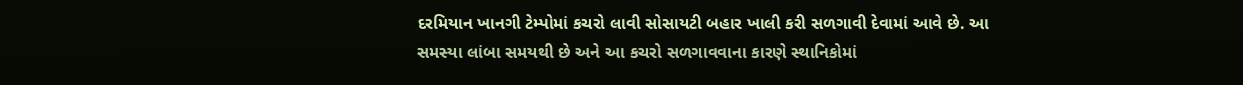દરમિયાન ખાનગી ટેમ્પોમાં કચરો લાવી સોસાયટી બહાર ખાલી કરી સળગાવી દેવામાં આવે છે. આ સમસ્યા લાંબા સમયથી છે અને આ કચરો સળગાવવાના કારણે સ્થાનિકોમાં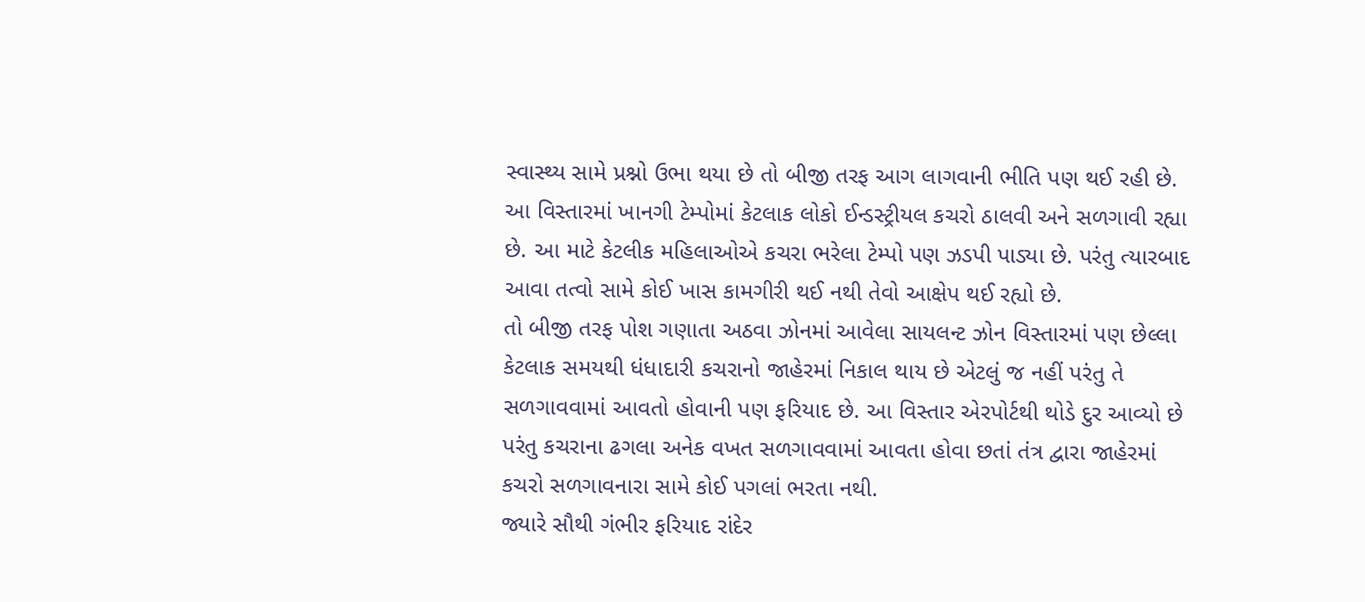સ્વાસ્થ્ય સામે પ્રશ્નો ઉભા થયા છે તો બીજી તરફ આગ લાગવાની ભીતિ પણ થઈ રહી છે. આ વિસ્તારમાં ખાનગી ટેમ્પોમાં કેટલાક લોકો ઈન્ડસ્ટ્રીયલ કચરો ઠાલવી અને સળગાવી રહ્યા છે. આ માટે કેટલીક મહિલાઓએ કચરા ભરેલા ટેમ્પો પણ ઝડપી પાડ્યા છે. પરંતુ ત્યારબાદ આવા તત્વો સામે કોઈ ખાસ કામગીરી થઈ નથી તેવો આક્ષેપ થઈ રહ્યો છે.
તો બીજી તરફ પોશ ગણાતા અઠવા ઝોનમાં આવેલા સાયલન્ટ ઝોન વિસ્તારમાં પણ છેલ્લા કેટલાક સમયથી ધંધાદારી કચરાનો જાહેરમાં નિકાલ થાય છે એટલું જ નહીં પરંતુ તે સળગાવવામાં આવતો હોવાની પણ ફરિયાદ છે. આ વિસ્તાર એરપોર્ટથી થોડે દુર આવ્યો છે પરંતુ કચરાના ઢગલા અનેક વખત સળગાવવામાં આવતા હોવા છતાં તંત્ર દ્વારા જાહેરમાં કચરો સળગાવનારા સામે કોઈ પગલાં ભરતા નથી.
જ્યારે સૌથી ગંભીર ફરિયાદ રાંદેર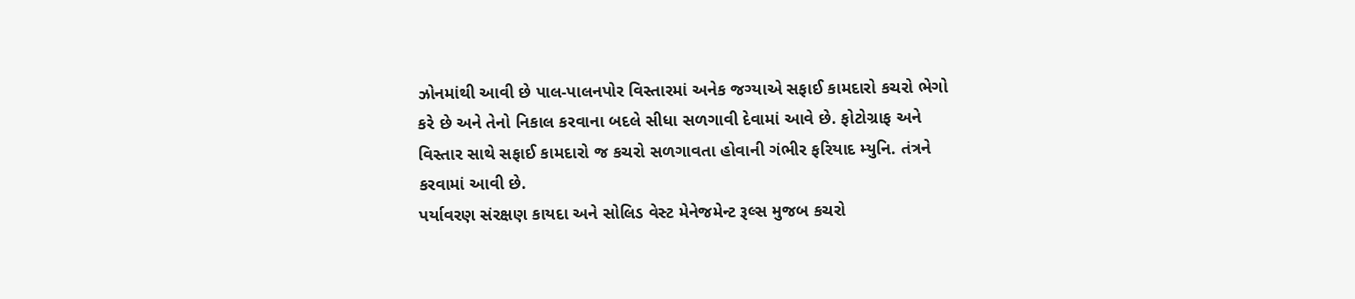ઝોનમાંથી આવી છે પાલ-પાલનપોર વિસ્તારમાં અનેક જગ્યાએ સફાઈ કામદારો કચરો ભેગો કરે છે અને તેનો નિકાલ કરવાના બદલે સીધા સળગાવી દેવામાં આવે છે. ફોટોગ્રાફ અને વિસ્તાર સાથે સફાઈ કામદારો જ કચરો સળગાવતા હોવાની ગંભીર ફરિયાદ મ્યુનિ. તંત્રને કરવામાં આવી છે.
પર્યાવરણ સંરક્ષણ કાયદા અને સોલિડ વેસ્ટ મેનેજમેન્ટ રૂલ્સ મુજબ કચરો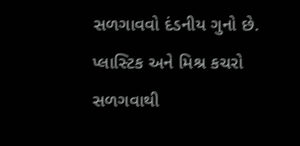સળગાવવો દંડનીય ગુનો છે. પ્લાસ્ટિક અને મિશ્ર કચરો સળગવાથી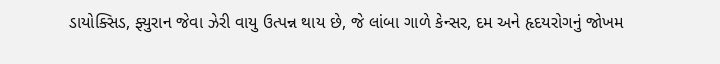ડાયોક્સિડ, ફ્યુરાન જેવા ઝેરી વાયુ ઉત્પન્ન થાય છે, જે લાંબા ગાળે કેન્સર, દમ અને હૃદયરોગનું જોખમ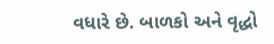વધારે છે. બાળકો અને વૃદ્ધો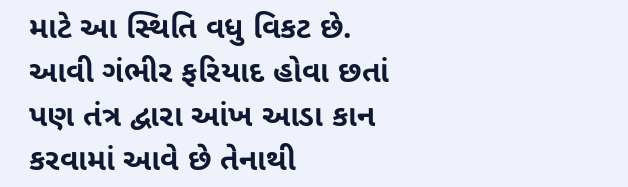માટે આ સ્થિતિ વધુ વિકટ છે. આવી ગંભીર ફરિયાદ હોવા છતાં પણ તંત્ર દ્વારા આંખ આડા કાન કરવામાં આવે છે તેનાથી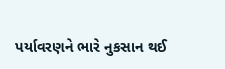પર્યાવરણને ભારે નુકસાન થઈ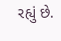રહ્યું છે.